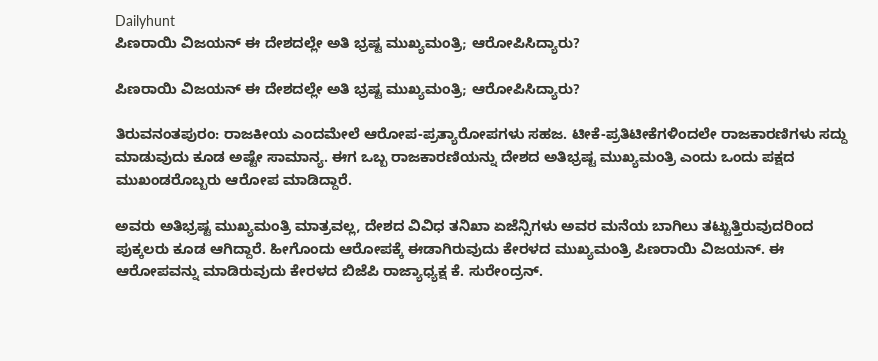Dailyhunt
ಪಿಣರಾಯಿ ವಿಜಯನ್ ಈ ದೇಶದಲ್ಲೇ ಅತಿ ಭ್ರಷ್ಟ ಮುಖ್ಯಮಂತ್ರಿ; ಆರೋಪಿಸಿದ್ಯಾರು?

ಪಿಣರಾಯಿ ವಿಜಯನ್ ಈ ದೇಶದಲ್ಲೇ ಅತಿ ಭ್ರಷ್ಟ ಮುಖ್ಯಮಂತ್ರಿ; ಆರೋಪಿಸಿದ್ಯಾರು?

ತಿರುವನಂತಪುರಂ: ರಾಜಕೀಯ ಎಂದಮೇಲೆ ಆರೋಪ-ಪ್ರತ್ಯಾರೋಪಗಳು ಸಹಜ. ಟೀಕೆ-ಪ್ರತಿಟೀಕೆಗಳಿಂದಲೇ ರಾಜಕಾರಣಿಗಳು ಸದ್ದು ಮಾಡುವುದು ಕೂಡ ಅಷ್ಟೇ ಸಾಮಾನ್ಯ. ಈಗ ಒಬ್ಬ ರಾಜಕಾರಣಿಯನ್ನು ದೇಶದ ಅತಿಭ್ರಷ್ಟ ಮುಖ್ಯಮಂತ್ರಿ ಎಂದು ಒಂದು ಪಕ್ಷದ ಮುಖಂಡರೊಬ್ಬರು ಆರೋಪ ಮಾಡಿದ್ದಾರೆ.

ಅವರು ಅತಿಭ್ರಷ್ಟ ಮುಖ್ಯಮಂತ್ರಿ ಮಾತ್ರವಲ್ಲ, ದೇಶದ ವಿವಿಧ ತನಿಖಾ ಏಜೆನ್ಸಿಗಳು ಅವರ ಮನೆಯ ಬಾಗಿಲು ತಟ್ಟುತ್ತಿರುವುದರಿಂದ ಪುಕ್ಕಲರು ಕೂಡ ಆಗಿದ್ದಾರೆ. ಹೀಗೊಂದು ಆರೋಪಕ್ಕೆ ಈಡಾಗಿರುವುದು ಕೇರಳದ ಮುಖ್ಯಮಂತ್ರಿ ಪಿಣರಾಯಿ ವಿಜಯನ್. ಈ ಆರೋಪವನ್ನು ಮಾಡಿರುವುದು ಕೇರಳದ ಬಿಜೆಪಿ ರಾಜ್ಯಾಧ್ಯಕ್ಷ ಕೆ. ಸುರೇಂದ್ರನ್.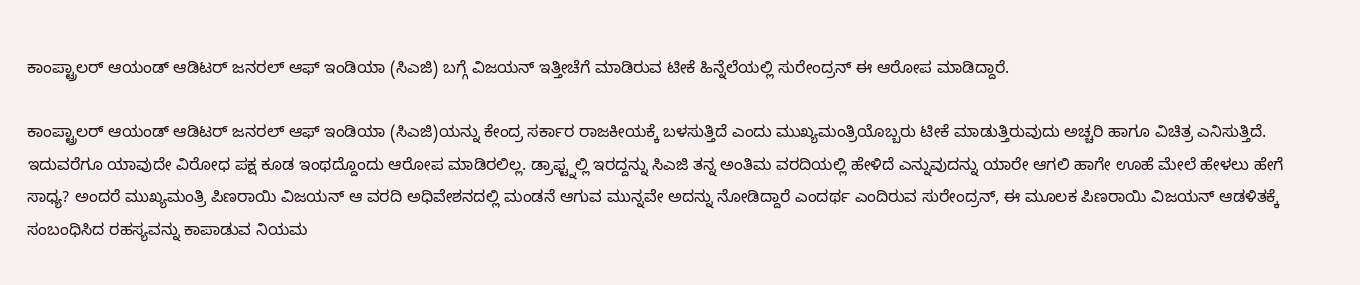ಕಾಂಪ್ಟ್ರಾಲರ್ ಆಯಂಡ್ ಆಡಿಟರ್ ಜನರಲ್ ಆಫ್ ಇಂಡಿಯಾ (ಸಿಎಜಿ) ಬಗ್ಗೆ ವಿಜಯನ್ ಇತ್ತೀಚೆಗೆ ಮಾಡಿರುವ ಟೀಕೆ ಹಿನ್ನೆಲೆಯಲ್ಲಿ ಸುರೇಂದ್ರನ್ ಈ ಆರೋಪ ಮಾಡಿದ್ದಾರೆ.

ಕಾಂಪ್ಟ್ರಾಲರ್ ಆಯಂಡ್ ಆಡಿಟರ್ ಜನರಲ್ ಆಫ್ ಇಂಡಿಯಾ (ಸಿಎಜಿ)ಯನ್ನು ಕೇಂದ್ರ ಸರ್ಕಾರ ರಾಜಕೀಯಕ್ಕೆ ಬಳಸುತ್ತಿದೆ ಎಂದು ಮುಖ್ಯಮಂತ್ರಿಯೊಬ್ಬರು ಟೀಕೆ ಮಾಡುತ್ತಿರುವುದು ಅಚ್ಚರಿ ಹಾಗೂ ವಿಚಿತ್ರ ಎನಿಸುತ್ತಿದೆ. ಇದುವರೆಗೂ ಯಾವುದೇ ವಿರೋಧ ಪಕ್ಷ ಕೂಡ ಇಂಥದ್ದೊಂದು ಆರೋಪ ಮಾಡಿರಲಿಲ್ಲ. ಡ್ರಾಫ್ಟ್ನಲ್ಲಿ ಇರದ್ದನ್ನು ಸಿಎಜಿ ತನ್ನ ಅಂತಿಮ ವರದಿಯಲ್ಲಿ ಹೇಳಿದೆ ಎನ್ನುವುದನ್ನು ಯಾರೇ ಆಗಲಿ ಹಾಗೇ ಊಹೆ ಮೇಲೆ ಹೇಳಲು ಹೇಗೆ ಸಾಧ್ಯ? ಅಂದರೆ ಮುಖ್ಯಮಂತ್ರಿ ಪಿಣರಾಯಿ ವಿಜಯನ್ ಆ ವರದಿ ಅಧಿವೇಶನದಲ್ಲಿ ಮಂಡನೆ ಆಗುವ ಮುನ್ನವೇ ಅದನ್ನು ನೋಡಿದ್ದಾರೆ ಎಂದರ್ಥ ಎಂದಿರುವ ಸುರೇಂದ್ರನ್, ಈ ಮೂಲಕ ಪಿಣರಾಯಿ ವಿಜಯನ್ ಆಡಳಿತಕ್ಕೆ ಸಂಬಂಧಿಸಿದ ರಹಸ್ಯವನ್ನು ಕಾಪಾಡುವ ನಿಯಮ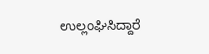ಉಲ್ಲಂಘಿಸಿದ್ದಾರೆ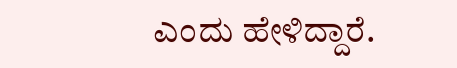ಎಂದು ಹೇಳಿದ್ದಾರೆ.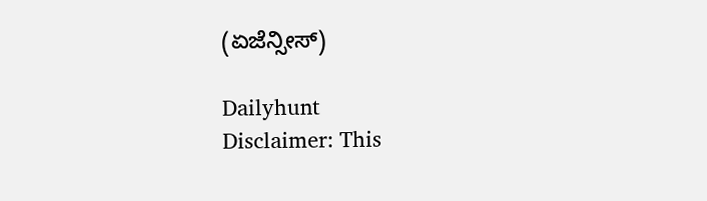(ಏಜೆನ್ಸೀಸ್)

Dailyhunt
Disclaimer: This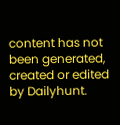content has not been generated, created or edited by Dailyhunt.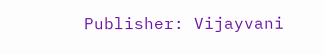Publisher: Vijayvani